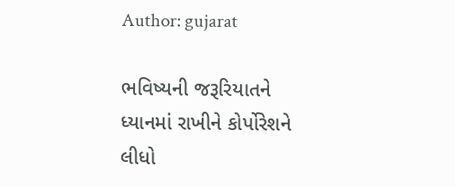Author: gujarat

ભવિષ્યની જરૂરિયાતને ધ્યાનમાં રાખીને કોર્પોરેશને લીધો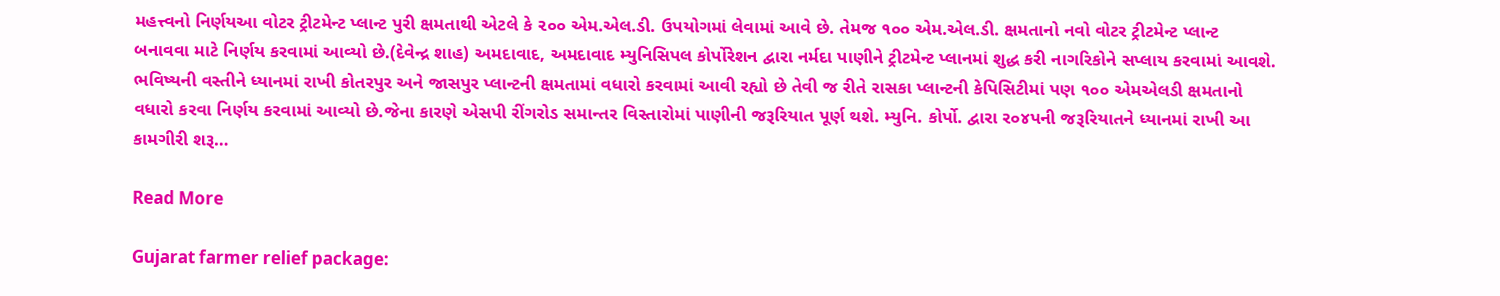મહત્ત્વનો નિર્ણયઆ વોટર ટ્રીટમેન્ટ પ્લાન્ટ પુરી ક્ષમતાથી એટલે કે ૨૦૦ એમ.એલ.ડી. ઉપયોગમાં લેવામાં આવે છે. તેમજ ૧૦૦ એમ.એલ.ડી. ક્ષમતાનો નવો વોટર ટ્રીટમેન્ટ પ્લાન્ટ બનાવવા માટે નિર્ણય કરવામાં આવ્યો છે.(દેવેન્દ્ર શાહ) અમદાવાદ, અમદાવાદ મ્યુનિસિપલ કોર્પોરેશન દ્વારા નર્મદા પાણીને ટ્રીટમેન્ટ પ્લાનમાં શુદ્ધ કરી નાગરિકોને સપ્લાય કરવામાં આવશે. ભવિષ્યની વસ્તીને ધ્યાનમાં રાખી કોતરપુર અને જાસપુર પ્લાન્ટની ક્ષમતામાં વધારો કરવામાં આવી રહ્યો છે તેવી જ રીતે રાસકા પ્લાન્ટની કેપિસિટીમાં પણ ૧૦૦ એમએલડી ક્ષમતાનો વધારો કરવા નિર્ણય કરવામાં આવ્યો છે.જેના કારણે એસપી રીંગરોડ સમાન્તર વિસ્તારોમાં પાણીની જરૂરિયાત પૂર્ણ થશે. મ્યુનિ. કોર્પો. દ્વારા ર૦૪પની જરૂરિયાતને ધ્યાનમાં રાખી આ કામગીરી શરૂ…

Read More

Gujarat farmer relief package: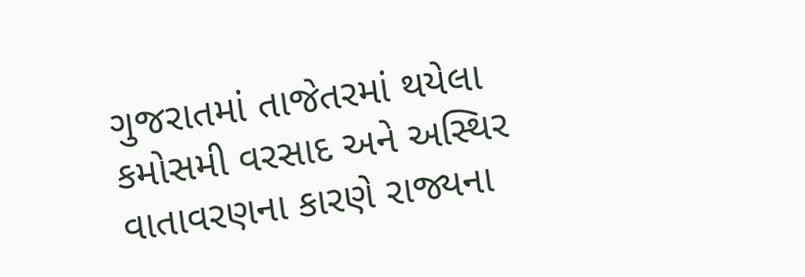ગુજરાતમાં તાજેતરમાં થયેલા કમોસમી વરસાદ અને અસ્થિર વાતાવરણના કારણે રાજ્યના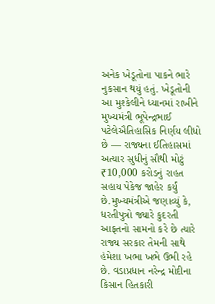અનેક ખેડૂતોના પાકને ભારે નુકસાન થયું હતું. ખેડૂતોની આ મુશ્કેલીને ધ્યાનમાં રાખીને મુખ્યમંત્રી ભૂપેન્દ્રભાઈ પટેલેઐતિહાસિક નિર્ણય લીધો છે — રાજ્યના ઈતિહાસમાં અત્યાર સુધીનું સૌથી મોટું ₹10,000 કરોડનું રાહત સહાય પેકેજ જાહેર કર્યું છે.મુખ્યમંત્રીએ જણાવ્યું કે, ધરતીપુત્રો જ્યારે કુદરતી આફતનો સામનો કરે છે ત્યારે રાજ્ય સરકાર તેમની સાથે હંમેશા ખભા ખભે ઉભી રહે છે. વડાપ્રધાન નરેન્દ્ર મોદીના કિસાન હિતકારી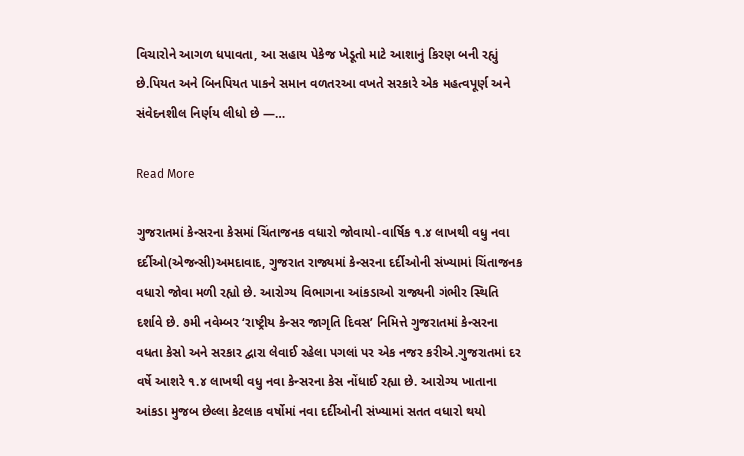વિચારોને આગળ ધપાવતા, આ સહાય પેકેજ ખેડૂતો માટે આશાનું કિરણ બની રહ્યું છે.પિયત અને બિનપિયત પાકને સમાન વળતરઆ વખતે સરકારે એક મહત્વપૂર્ણ અને સંવેદનશીલ નિર્ણય લીધો છે —…

Read More

ગુજરાતમાં કેન્સરના કેસમાં ચિંતાજનક વધારો જોવાયો-વાર્ષિક ૧.૪ લાખથી વધુ નવા દર્દીઓ(એજન્સી)અમદાવાદ, ગુજરાત રાજ્યમાં કેન્સરના દર્દીઓની સંખ્યામાં ચિંતાજનક વધારો જોવા મળી રહ્યો છે. આરોગ્ય વિભાગના આંકડાઓ રાજ્યની ગંભીર સ્થિતિ દર્શાવે છે. ૭મી નવેમ્બર ‘રાષ્ટ્રીય કેન્સર જાગૃતિ દિવસ’ નિમિત્તે ગુજરાતમાં કેન્સરના વધતા કેસો અને સરકાર દ્વારા લેવાઈ રહેલા પગલાં પર એક નજર કરીએ.ગુજરાતમાં દર વર્ષે આશરે ૧.૪ લાખથી વધુ નવા કેન્સરના કેસ નોંધાઈ રહ્યા છે. આરોગ્ય ખાતાના આંકડા મુજબ છેલ્લા કેટલાક વર્ષોમાં નવા દર્દીઓની સંખ્યામાં સતત વધારો થયો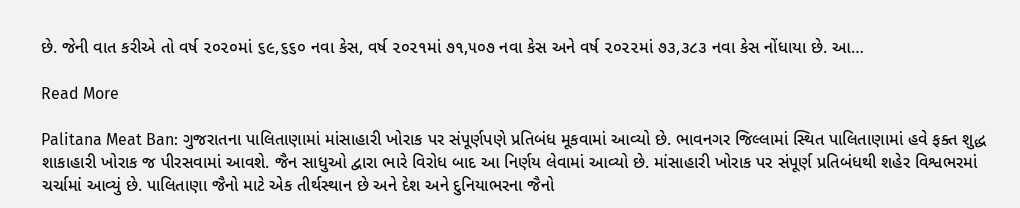છે. જેની વાત કરીએ તો વર્ષ ૨૦૨૦માં ૬૯,૬૬૦ નવા કેસ, વર્ષ ૨૦૨૧માં ૭૧,૫૦૭ નવા કેસ અને વર્ષ ૨૦૨૨માં ૭૩,૩૮૩ નવા કેસ નોંધાયા છે. આ…

Read More

Palitana Meat Ban: ગુજરાતના પાલિતાણામાં માંસાહારી ખોરાક પર સંપૂર્ણપણે પ્રતિબંધ મૂકવામાં આવ્યો છે. ભાવનગર જિલ્લામાં સ્થિત પાલિતાણામાં હવે ફક્ત શુદ્ધ શાકાહારી ખોરાક જ પીરસવામાં આવશે. જૈન સાધુઓ દ્વારા ભારે વિરોધ બાદ આ નિર્ણય લેવામાં આવ્યો છે. માંસાહારી ખોરાક પર સંપૂર્ણ પ્રતિબંધથી શહેર વિશ્વભરમાં ચર્ચામાં આવ્યું છે. પાલિતાણા જૈનો માટે એક તીર્થસ્થાન છે અને દેશ અને દુનિયાભરના જૈનો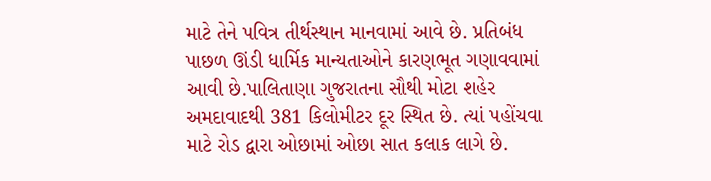માટે તેને પવિત્ર તીર્થસ્થાન માનવામાં આવે છે. પ્રતિબંધ પાછળ ઊંડી ધાર્મિક માન્યતાઓને કારણભૂત ગણાવવામાં આવી છે.પાલિતાણા ગુજરાતના સૌથી મોટા શહેર અમદાવાદથી 381 કિલોમીટર દૂર સ્થિત છે. ત્યાં પહોંચવા માટે રોડ દ્વારા ઓછામાં ઓછા સાત કલાક લાગે છે.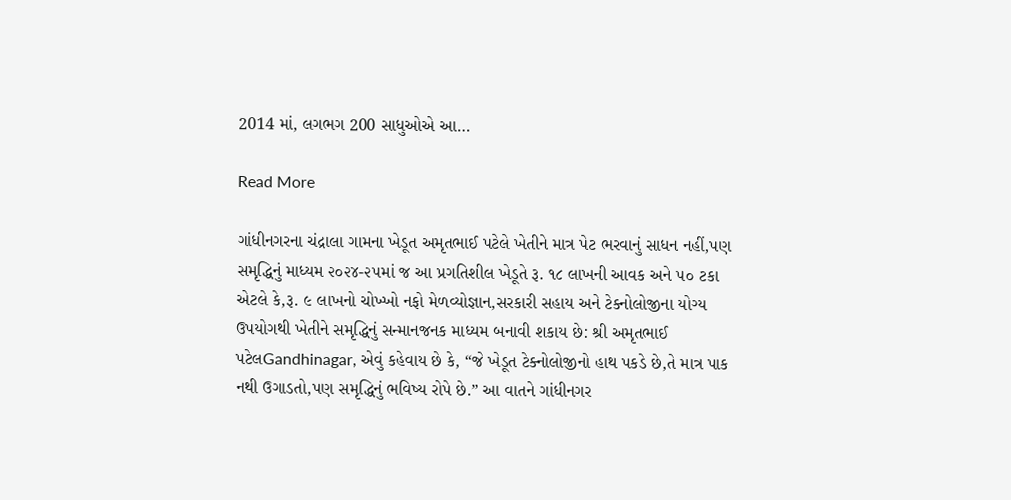2014 માં, લગભગ 200 સાધુઓએ આ…

Read More

ગાંધીનગરના ચંદ્રાલા ગામના ખેડૂત અમૃતભાઈ પટેલે ખેતીને માત્ર પેટ ભરવાનું સાધન નહીં,પણ સમૃદ્ધિનું માધ્યમ ૨૦૨૪-૨૫માં જ આ પ્રગતિશીલ ખેડૂતે રૂ. ૧૮ લાખની આવક અને ૫૦ ટકા એટલે કે,રૂ. ૯ લાખનો ચોખ્ખો નફો મેળવ્યોજ્ઞાન,સરકારી સહાય અને ટેક્નોલોજીના યોગ્ય ઉપયોગથી ખેતીને સમૃદ્ધિનું સન્માનજનક માધ્યમ બનાવી શકાય છે: શ્રી અમૃતભાઈ પટેલGandhinagar, એવું કહેવાય છે કે, “જે ખેડૂત ટેક્નોલોજીનો હાથ પકડે છે,તે માત્ર પાક નથી ઉગાડતો,પણ સમૃદ્ધિનું ભવિષ્ય રોપે છે.” આ વાતને ગાંધીનગર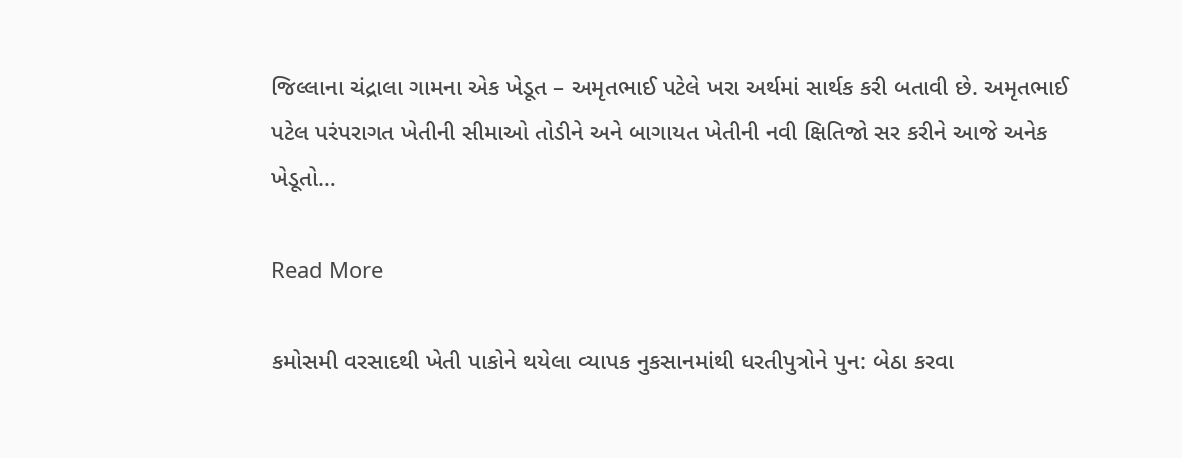જિલ્લાના ચંદ્રાલા ગામના એક ખેડૂત – અમૃતભાઈ પટેલે ખરા અર્થમાં સાર્થક કરી બતાવી છે. અમૃતભાઈ પટેલ પરંપરાગત ખેતીની સીમાઓ તોડીને અને બાગાયત ખેતીની નવી ક્ષિતિજો સર કરીને આજે અનેક ખેડૂતો…

Read More

કમોસમી વરસાદથી ખેતી પાકોને થયેલા વ્યાપક નુકસાનમાંથી ધરતીપુત્રોને પુન: બેઠા કરવા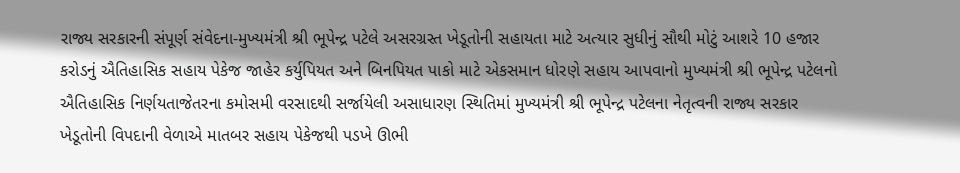રાજ્ય સરકારની સંપૂર્ણ સંવેદના-મુખ્યમંત્રી શ્રી ભૂપેન્દ્ર પટેલે અસરગ્રસ્ત ખેડૂતોની સહાયતા માટે અત્યાર સુધીનું સૌથી મોટું આશરે 10 હજાર કરોડનું ઐતિહાસિક સહાય પેકેજ જાહેર કર્યુપિયત અને બિનપિયત પાકો માટે એકસમાન ધોરણે સહાય આપવાનો મુખ્યમંત્રી શ્રી ભૂપેન્દ્ર પટેલનો ઐતિહાસિક નિર્ણયતાજેતરના કમોસમી વરસાદથી સર્જાયેલી અસાધારણ સ્થિતિમાં મુખ્યમંત્રી શ્રી ભૂપેન્દ્ર પટેલના નેતૃત્વની રાજ્ય સરકાર ખેડૂતોની વિપદાની વેળાએ માતબર સહાય પેકેજથી પડખે ઊભી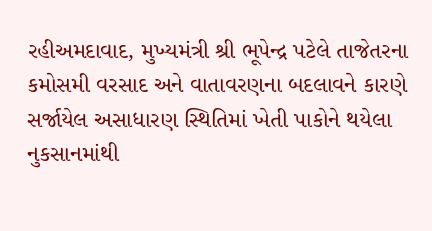રહીઅમદાવાદ, મુખ્યમંત્રી શ્રી ભૂપેન્દ્ર પટેલે તાજેતરના કમોસમી વરસાદ અને વાતાવરણના બદલાવને કારણે સર્જાયેલ અસાધારણ સ્થિતિમાં ખેતી પાકોને થયેલા નુકસાનમાંથી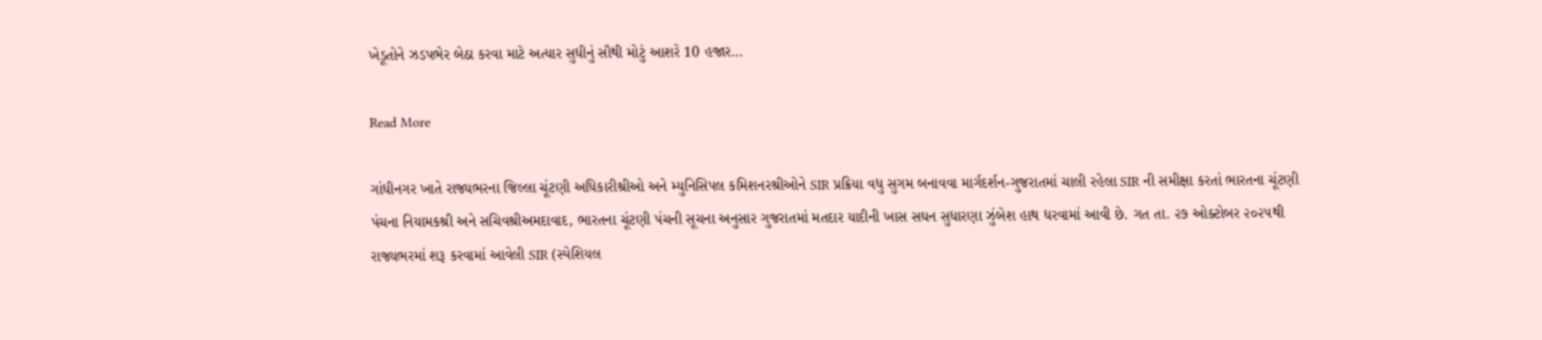ખેડૂતોને ઝડપભેર બેઠા કરવા માટે અત્યાર સુધીનું સૌથી મોટું આશરે 10 હજાર…

Read More

ગાંધીનગર ખાતે રાજ્યભરના જિલ્લા ચૂંટણી અધિકારીશ્રીઓ અને મ્યુનિસિપલ કમિશનરશ્રીઓને SIR પ્રક્રિયા વધુ સુગમ બનાવવા માર્ગદર્શન-ગુજરાતમાં ચાલી રહેલા SIR ની સમીક્ષા કરતાં ભારતના ચૂંટણી પંચના નિયામકશ્રી અને સચિવશ્રીઅમદાવાદ, ભારતના ચૂંટણી પંચની સૂચના અનુસાર ગુજરાતમાં મતદાર યાદીની ખાસ સઘન સુધારણા ઝુંબેશ હાથ ધરવામાં આવી છે. ગત તા. ૨૭ ઓક્ટોબર ૨૦૨૫થી રાજ્યભરમાં શરૂ કરવામાં આવેલી SIR (સ્પેશિયલ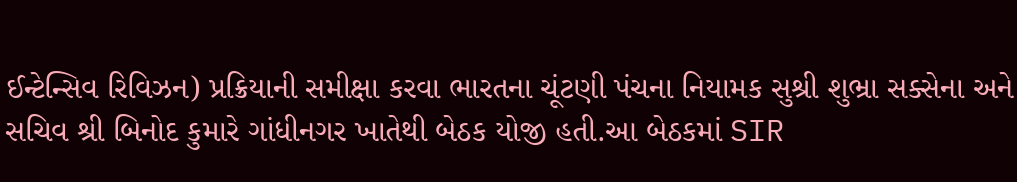ઈન્ટેન્સિવ રિવિઝન) પ્રક્રિયાની સમીક્ષા કરવા ભારતના ચૂંટણી પંચના નિયામક સુશ્રી શુભ્રા સક્સેના અને સચિવ શ્રી બિનોદ કુમારે ગાંધીનગર ખાતેથી બેઠક યોજી હતી.આ બેઠકમાં SIR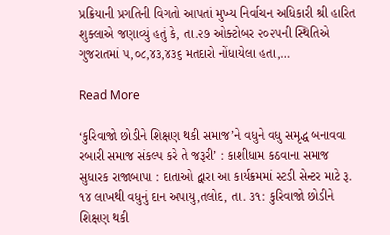પ્રક્રિયાની પ્રગતિની વિગતો આપતાં મુખ્ય નિર્વાચન અધિકારી શ્રી હારિત શુક્લાએ જણાવ્યું હતું કે, તા.૨૭ ઓક્ટોબર ૨૦૨૫ની સ્થિતિએ ગુજરાતમાં ૫,૦૮,૪૩,૪૩૬ મતદારો નોંધાયેલા હતા,…

Read More

‘કુરિવાજો છોડીને શિક્ષણ થકી સમાજ’ને વધુને વધુ સમૃદ્ધ બનાવવા રબારી સમાજ સંકલ્પ કરે તે જરૂરી’ : કાશીધામ કઠવાના સમાજ સુધારક રાજાબાપા : દાતાઓ દ્વારા આ કાર્યક્રમમાં સ્ટડી સેન્ટર માટે રૂ. ૧૪ લાખથી વધુનું દાન અપાયુ,તલોદ, તા. ૩૧: કુરિવાજો છોડીને શિક્ષણ થકી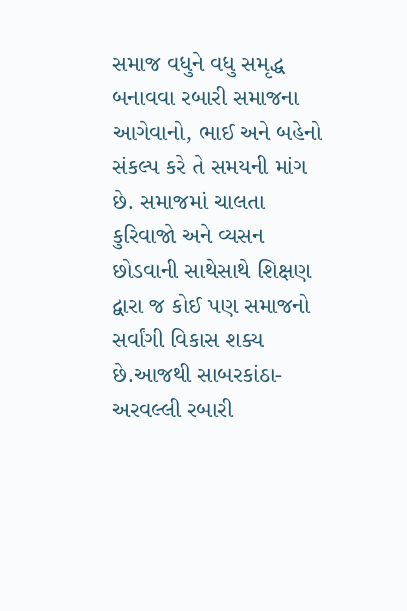સમાજ વધુને વધુ સમૃદ્ધ બનાવવા રબારી સમાજના આગેવાનો, ભાઈ અને બહેનો સંકલ્પ કરે તે સમયની માંગ છે. સમાજમાં ચાલતા કુરિવાજો અને વ્યસન છોડવાની સાથેસાથે શિક્ષણ દ્વારા જ કોઈ પણ સમાજનો સર્વાંગી વિકાસ શક્ય છે.આજથી સાબરકાંઠા-અરવલ્લી રબારી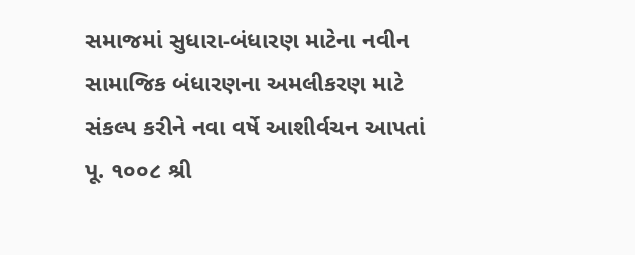સમાજમાં સુધારા-બંધારણ માટેના નવીન સામાજિક બંધારણના અમલીકરણ માટે સંકલ્પ કરીને નવા વર્ષે આશીર્વચન આપતાં પૂ. ૧૦૦૮ શ્રી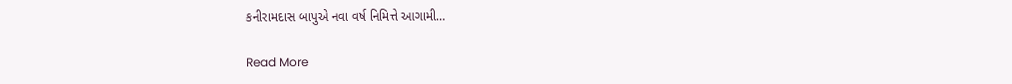કનીરામદાસ બાપુએ નવા વર્ષ નિમિત્તે આગામી…

Read More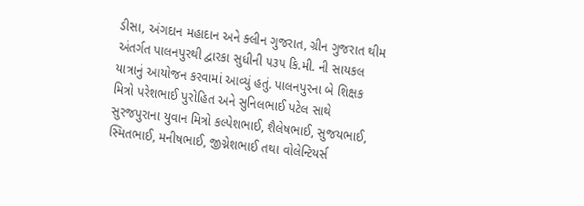ડીસા, અંગદાન મહાદાન અને ક્લીન ગુજરાત, ગ્રીન ગુજરાત થીમ અંતર્ગત પાલનપુરથી દ્વારકા સુધીની ૫૩૫ કિ.મી. ની સાયકલ યાત્રાનું આયોજન કરવામાં આવ્યું હતું. પાલનપુરના બે શિક્ષક મિત્રો પરેશભાઈ પુરોહિત અને સુનિલભાઈ પટેલ સાથે સુરજપુરાના યુવાન મિત્રો કલ્પેશભાઈ, શૈલેષભાઈ, સુજયભાઈ, સ્મિતભાઈ, મનીષભાઈ, જીગ્નેશભાઈ તથા વોલેન્ટિયર્સ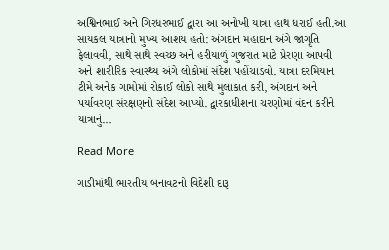અશ્વિનભાઈ અને ગિરધરભાઈ દ્વારા આ અનોખી યાત્રા હાથ ધરાઈ હતી.આ સાયકલ યાત્રાનો મુખ્ય આશય હતો: અંગદાન મહાદાન અંગે જાગૃતિ ફેલાવવી, સાથે સાથે સ્વચ્છ અને હરીયાળું ગુજરાત માટે પ્રેરણા આપવી અને શારીરિક સ્વાસ્થ્ય અંગે લોકોમાં સંદેશ પહોંચાડવો. યાત્રા દરમિયાન ટીમે અનેક ગામોમાં રોકાઈ લોકો સાથે મુલાકાત કરી, અંગદાન અને પર્યાવરણ સંરક્ષણનો સંદેશ આપ્યો. દ્વારકાધીશના ચરણોમાં વંદન કરીને યાત્રાનું…

Read More

ગાડીમાંથી ભારતીય બનાવટનો વિદેશી દારૂ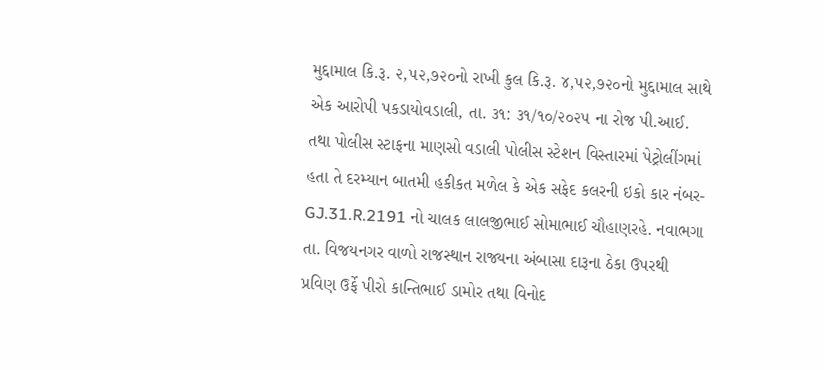મુદ્દામાલ કિ.રૂ. ૨,૫૨,૭૨૦નો રાખી કુલ કિ.રૂ. ૪,૫૨,૭૨૦નો મુદ્દામાલ સાથે એક આરોપી પકડાયોવડાલી, તા. ૩૧: ૩૧/૧૦/૨૦૨૫ ના રોજ પી.આઈ. તથા પોલીસ સ્ટાફના માણસો વડાલી પોલીસ સ્ટેશન વિસ્તારમાં પેટ્રોલીંગમાં હતા તે દરમ્યાન બાતમી હકીકત મળેલ કે એક સફેદ કલરની ઇકો કાર નંબર- GJ.31.R.2191 નો ચાલક લાલજીભાઈ સોમાભાઈ ચૌહાણરહે. નવાભગા તા. વિજયનગર વાળો રાજસ્થાન રાજ્યના અંબાસા દારૂના ઠેકા ઉપરથી પ્રવિણ ઉર્ફે પીરો કાન્તિભાઈ ડામોર તથા વિનોદ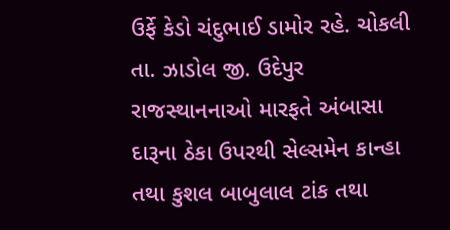ઉર્ફે કેડો ચંદુભાઈ ડામોર રહે. ચોકલી તા. ઝાડોલ જી. ઉદેપુર રાજસ્થાનનાઓ મારફતે અંબાસા દારૂના ઠેકા ઉપરથી સેલ્સમેન કાન્હા તથા કુશલ બાબુલાલ ટાંક તથા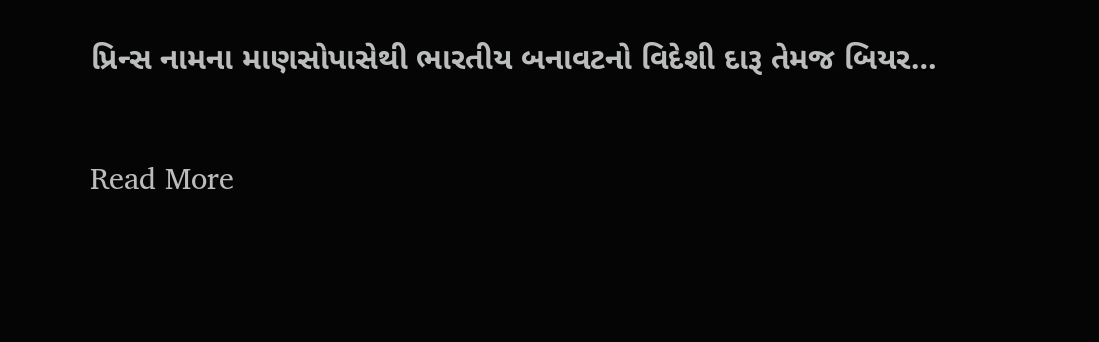પ્રિન્સ નામના માણસોપાસેથી ભારતીય બનાવટનો વિદેશી દારૂ તેમજ બિયર…

Read More